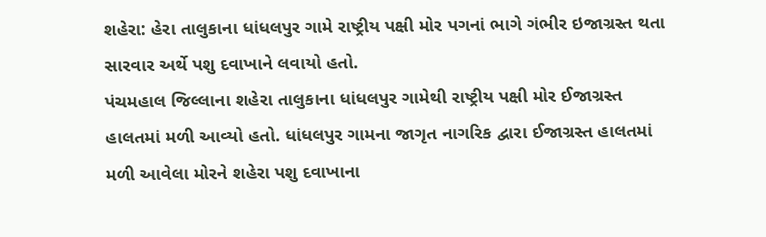શહેરા: હેરા તાલુકાના ધાંધલપુર ગામે રાષ્ટ્રીય પક્ષી મોર પગનાં ભાગે ગંભીર ઇજાગ્રસ્ત થતા સારવાર અર્થે પશુ દવાખાને લવાયો હતો.
પંચમહાલ જિલ્લાના શહેરા તાલુકાના ધાંધલપુર ગામેથી રાષ્ટ્રીય પક્ષી મોર ઈજાગ્રસ્ત હાલતમાં મળી આવ્યો હતો. ધાંધલપુર ગામના જાગૃત નાગરિક દ્વારા ઈજાગ્રસ્ત હાલતમાં મળી આવેલા મોરને શહેરા પશુ દવાખાના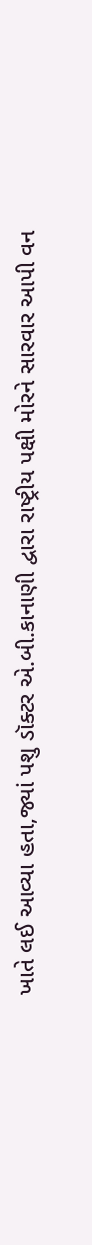ખાતે લઈ આવ્યા હતા,જ્યાં પશુ ડૉક્ટર એ.બી.કાનાણી દ્વારા રાષ્ટ્રીય પક્ષી મોરને સારવાર આપી વન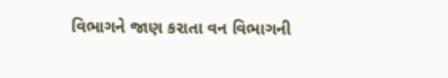વિભાગને જાણ કરાતા વન વિભાગની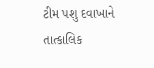ટીમ પશુ દવાખાને તાત્કાલિક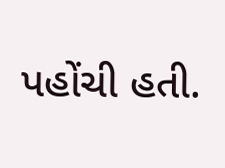પહોંચી હતી.